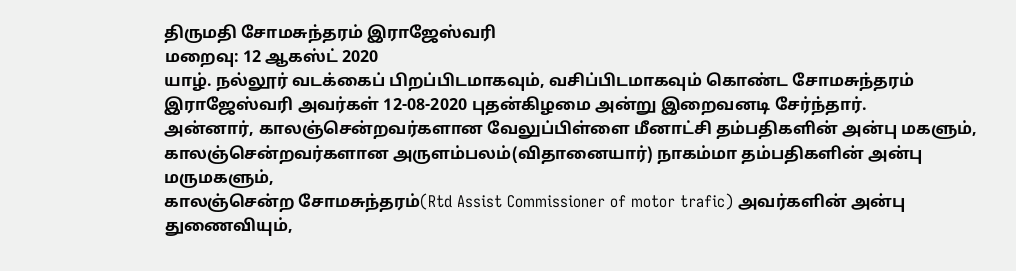திருமதி சோமசுந்தரம் இராஜேஸ்வரி
மறைவு: 12 ஆகஸ்ட் 2020
யாழ். நல்லூர் வடக்கைப் பிறப்பிடமாகவும், வசிப்பிடமாகவும் கொண்ட சோமசுந்தரம் இராஜேஸ்வரி அவர்கள் 12-08-2020 புதன்கிழமை அன்று இறைவனடி சேர்ந்தார்.
அன்னார், காலஞ்சென்றவர்களான வேலுப்பிள்ளை மீனாட்சி தம்பதிகளின் அன்பு மகளும்,
காலஞ்சென்றவர்களான அருளம்பலம்(விதானையார்) நாகம்மா தம்பதிகளின் அன்பு மருமகளும்,
காலஞ்சென்ற சோமசுந்தரம்(Rtd Assist Commissioner of motor trafic) அவர்களின் அன்பு துணைவியும்,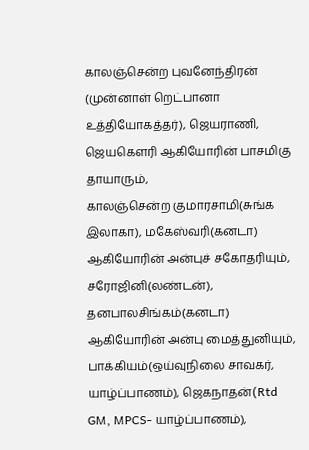காலஞ்சென்ற புவனேந்திரன் (முன்னாள் றெட்பானா உத்தியோகத்தர்), ஜெயராணி, ஜெயகெளரி ஆகியோரின் பாசமிகு தாயாரும்,
காலஞ்சென்ற குமாரசாமி(சுங்க இலாகா), மகேஸ்வரி(கனடா) ஆகியோரின் அன்புச் சகோதரியும்,
சரோஜினி(லண்டன்), தனபாலசிங்கம்(கனடா) ஆகியோரின் அன்பு மைத்துனியும்,
பாக்கியம்(ஒய்வுநிலை சாவகர், யாழ்ப்பாணம்), ஜெகநாதன்(Rtd GM, MPCS- யாழ்ப்பாணம்),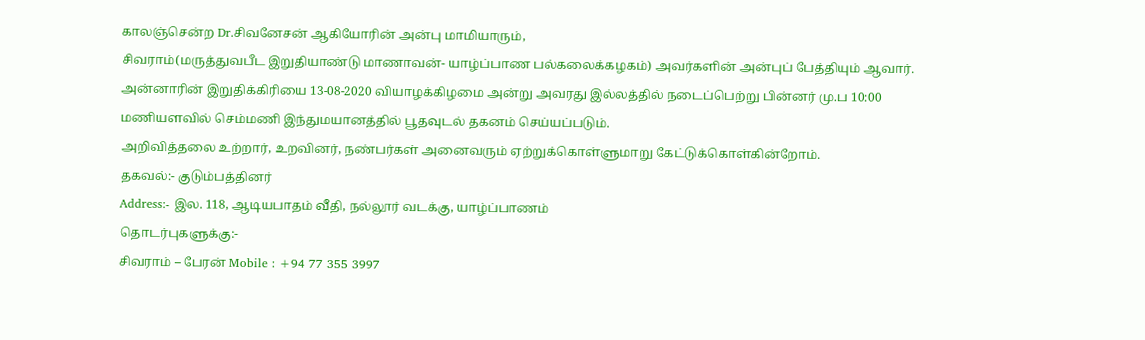காலஞ்சென்ற Dr.சிவனேசன் ஆகியோரின் அன்பு மாமியாரும்,
சிவராம்(மருத்துவபீட இறுதியாண்டு மாணாவன்- யாழ்ப்பாண பல்கலைக்கழகம்) அவர்களின் அன்புப் பேத்தியும் ஆவார்.
அன்னாரின் இறுதிக்கிரியை 13-08-2020 வியாழக்கிழமை அன்று அவரது இல்லத்தில் நடைப்பெற்று பின்னர் மு.ப 10:00 மணியளவில் செம்மணி இந்துமயானத்தில் பூதவுடல் தகனம் செய்யப்படும்.
அறிவித்தலை உற்றார், உறவினர், நண்பர்கள் அனைவரும் ஏற்றுக்கொள்ளுமாறு கேட்டுக்கொள்கின்றோம்.
தகவல்:- குடும்பத்தினர்
Address:- இல. 118, ஆடியபாதம் வீதி, நல்லூர் வடக்கு, யாழ்ப்பாணம்
தொடர்புகளுக்கு:-
சிவராம் – பேரன் Mobile : +94 77 355 3997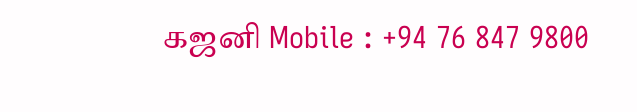கஜனி Mobile : +94 76 847 9800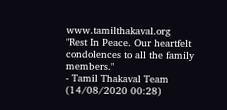www.tamilthakaval.org
"Rest In Peace. Our heartfelt condolences to all the family members."
- Tamil Thakaval Team (14/08/2020 00:28)